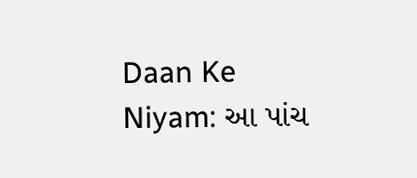Daan Ke Niyam: આ પાંચ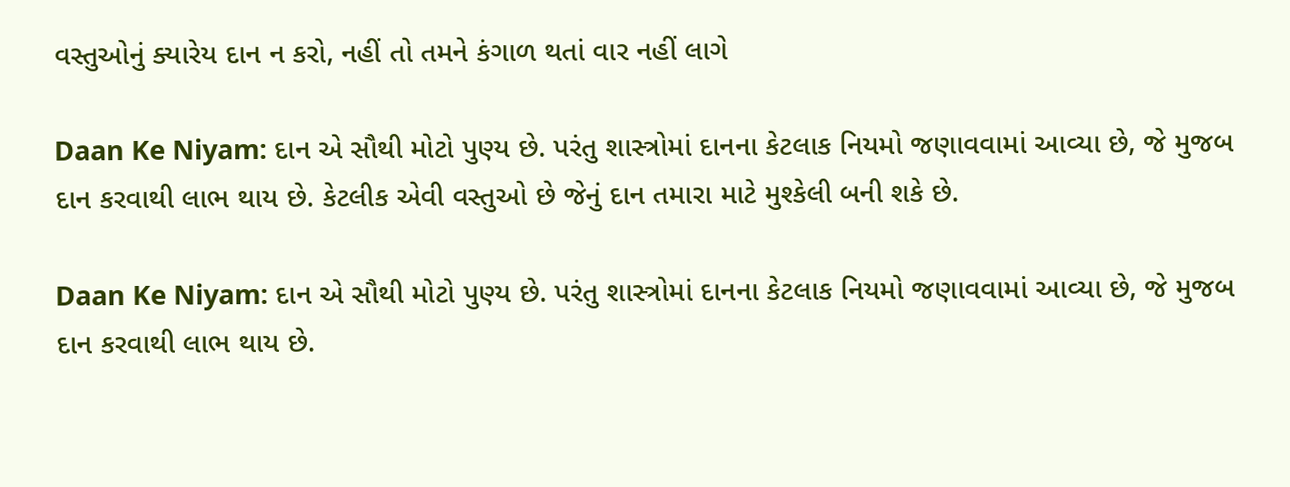વસ્તુઓનું ક્યારેય દાન ન કરો, નહીં તો તમને કંગાળ થતાં વાર નહીં લાગે

Daan Ke Niyam: દાન એ સૌથી મોટો પુણ્ય છે. પરંતુ શાસ્ત્રોમાં દાનના કેટલાક નિયમો જણાવવામાં આવ્યા છે, જે મુજબ દાન કરવાથી લાભ થાય છે. કેટલીક એવી વસ્તુઓ છે જેનું દાન તમારા માટે મુશ્કેલી બની શકે છે.

Daan Ke Niyam: દાન એ સૌથી મોટો પુણ્ય છે. પરંતુ શાસ્ત્રોમાં દાનના કેટલાક નિયમો જણાવવામાં આવ્યા છે, જે મુજબ દાન કરવાથી લાભ થાય છે.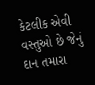કેટલીક એવી વસ્તુઓ છે જેનું દાન તમારા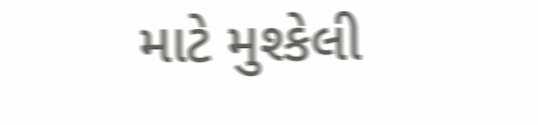માટે મુશ્કેલી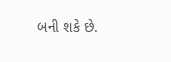બની શકે છે.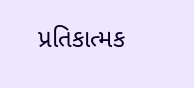પ્રતિકાત્મક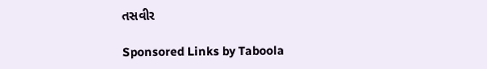તસવીર

Sponsored Links by Taboola